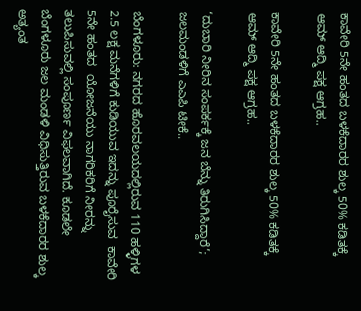ಕಾವೇರಿ 5ನೇ ಹಂತದ ಬಳಕೆದಾರರ ಶುಲ್ಕ 50% ಕಡಿತಕ್ಕೆ ಆಮ್ ಆದ್ಮಿ ಪಕ್ಷ ಆಗ್ರಹ..

ಕಾವೇರಿ 5ನೇ ಹಂತದ ಬಳಕೆದಾರರ ಶುಲ್ಕ 50% ಕಡಿತಕ್ಕೆ ಆಮ್ ಆದ್ಮಿ ಪಕ್ಷ ಆಗ್ರಹ..

‘ದುಬಾರಿ ನೀರಿನ ಸಂಪರ್ಕಕ್ಕೆ ಜನ ಬೆನ್ನು ತಿರುಗಿಸಿದ್ದಾರೆ’; ಜಲಮಂಡಳಿಗೆ ಎಎಪಿ ಟೀಕೆ..

ಬೆಂಗಳೂರು: ನಗರದ ಹೊರವಲಯದಲ್ಲಿರುವ 110 ಹಳ್ಳಿಗಳ  2.5 ಲಕ್ಷ ಮನೆಗಳಿಗೆ ಕುಡಿಯುವ ಇದನ್ನು ಪೂರೈಸುವ  ಕಾವೇರಿ 5ನೇ ಹಂತದ  ಯೋಜನೆಯು ನಾಗರಿಕರಿಗೆ ನೀರನ್ನು ತಲುಪಿಸುವಲ್ಲಿ ಸಂಪೂರ್ಣ ವಿಫಲವಾಗಿದೆ. ಕೂಡಲೇ  ಬೆಂಗಳೂರು ಜಲ ಮಂಡಳಿ ವಿಧಿಸುತ್ತಿರುವ ಬಳಕೆದಾರರ ಶುಲ್ಕ ಅತ್ಯಂತ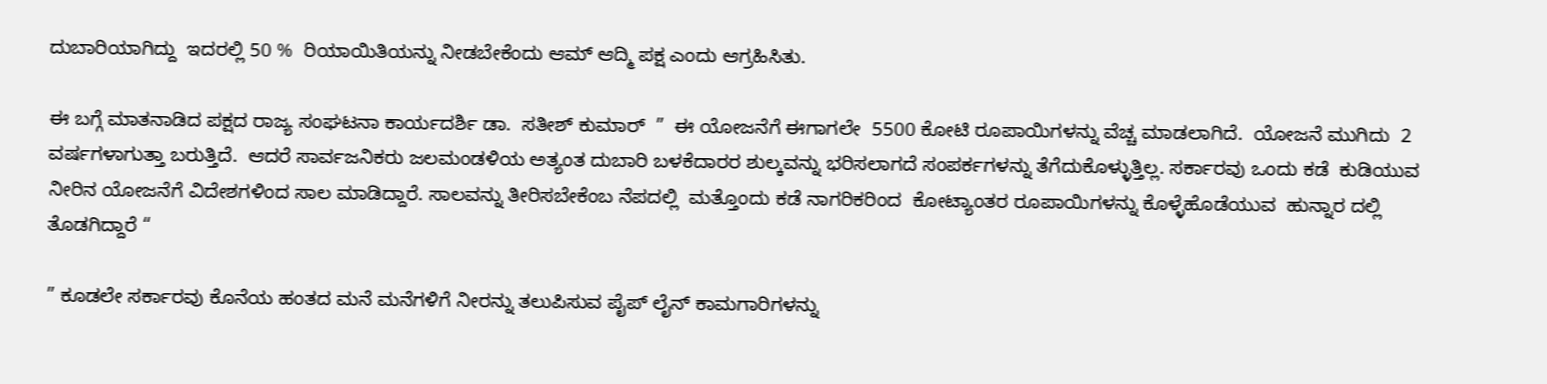ದುಬಾರಿಯಾಗಿದ್ದು  ಇದರಲ್ಲಿ 50 %  ರಿಯಾಯಿತಿಯನ್ನು ನೀಡಬೇಕೆಂದು ಆಮ್ ಆದ್ಮಿ ಪಕ್ಷ ಎಂದು ಆಗ್ರಹಿಸಿತು.

ಈ ಬಗ್ಗೆ ಮಾತನಾಡಿದ ಪಕ್ಷದ ರಾಜ್ಯ ಸಂಘಟನಾ ಕಾರ್ಯದರ್ಶಿ ಡಾ.  ಸತೀಶ್ ಕುಮಾರ್  ”  ಈ ಯೋಜನೆಗೆ ಈಗಾಗಲೇ  5500 ಕೋಟಿ ರೂಪಾಯಿಗಳನ್ನು ವೆಚ್ಚ ಮಾಡಲಾಗಿದೆ.  ಯೋಜನೆ ಮುಗಿದು  2 ವರ್ಷಗಳಾಗುತ್ತಾ ಬರುತ್ತಿದೆ.  ಆದರೆ ಸಾರ್ವಜನಿಕರು ಜಲಮಂಡಳಿಯ ಅತ್ಯಂತ ದುಬಾರಿ ಬಳಕೆದಾರರ ಶುಲ್ಕವನ್ನು ಭರಿಸಲಾಗದೆ ಸಂಪರ್ಕಗಳನ್ನು ತೆಗೆದುಕೊಳ್ಳುತ್ತಿಲ್ಲ. ಸರ್ಕಾರವು ಒಂದು ಕಡೆ  ಕುಡಿಯುವ ನೀರಿನ ಯೋಜನೆಗೆ ವಿದೇಶಗಳಿಂದ ಸಾಲ ಮಾಡಿದ್ದಾರೆ. ಸಾಲವನ್ನು ತೀರಿಸಬೇಕೆಂಬ ನೆಪದಲ್ಲಿ  ಮತ್ತೊಂದು ಕಡೆ ನಾಗರಿಕರಿಂದ  ಕೋಟ್ಯಾಂತರ ರೂಪಾಯಿಗಳನ್ನು ಕೊಳ್ಳೆಹೊಡೆಯುವ  ಹುನ್ನಾರ ದಲ್ಲಿ  ತೊಡಗಿದ್ದಾರೆ “

” ಕೂಡಲೇ ಸರ್ಕಾರವು ಕೊನೆಯ ಹಂತದ ಮನೆ ಮನೆಗಳಿಗೆ ನೀರನ್ನು ತಲುಪಿಸುವ ಪೈಪ್ ಲೈನ್ ಕಾಮಗಾರಿಗಳನ್ನು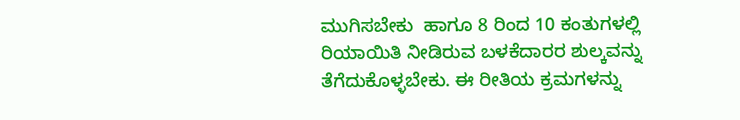ಮುಗಿಸಬೇಕು  ಹಾಗೂ 8 ರಿಂದ 10 ಕಂತುಗಳಲ್ಲಿ  ರಿಯಾಯಿತಿ ನೀಡಿರುವ ಬಳಕೆದಾರರ ಶುಲ್ಕವನ್ನು ತೆಗೆದುಕೊಳ್ಳಬೇಕು. ಈ ರೀತಿಯ ಕ್ರಮಗಳನ್ನು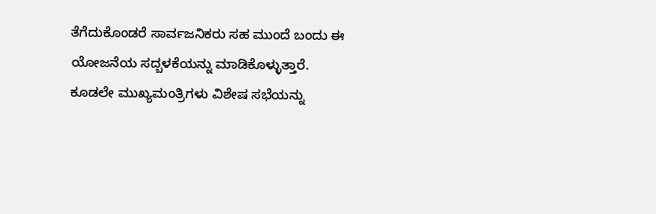ತೆಗೆದುಕೊಂಡರೆ ಸಾರ್ವಜನಿಕರು ಸಹ ಮುಂದೆ ಬಂದು ಈ ಯೋಜನೆಯ ಸದ್ಬಳಕೆಯನ್ನು ಮಾಡಿಕೊಳ್ಳುತ್ತಾರೆ. ಕೂಡಲೇ ಮುಖ್ಯಮಂತ್ರಿಗಳು ವಿಶೇಷ ಸಭೆಯನ್ನು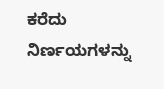ಕರೆದು ನಿರ್ಣಯಗಳನ್ನು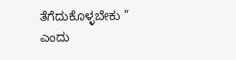ತೆಗೆದುಕೊಳ್ಳಬೇಕು ”  ಎಂದು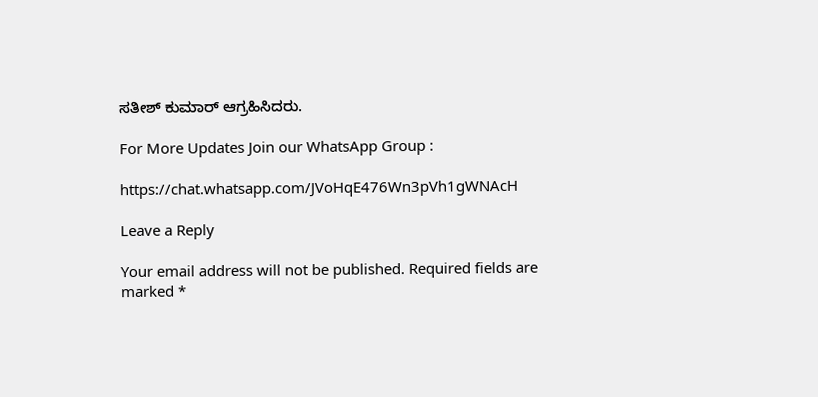ಸತೀಶ್ ಕುಮಾರ್ ಆಗ್ರಹಿಸಿದರು.

For More Updates Join our WhatsApp Group :

https://chat.whatsapp.com/JVoHqE476Wn3pVh1gWNAcH

Leave a Reply

Your email address will not be published. Required fields are marked *